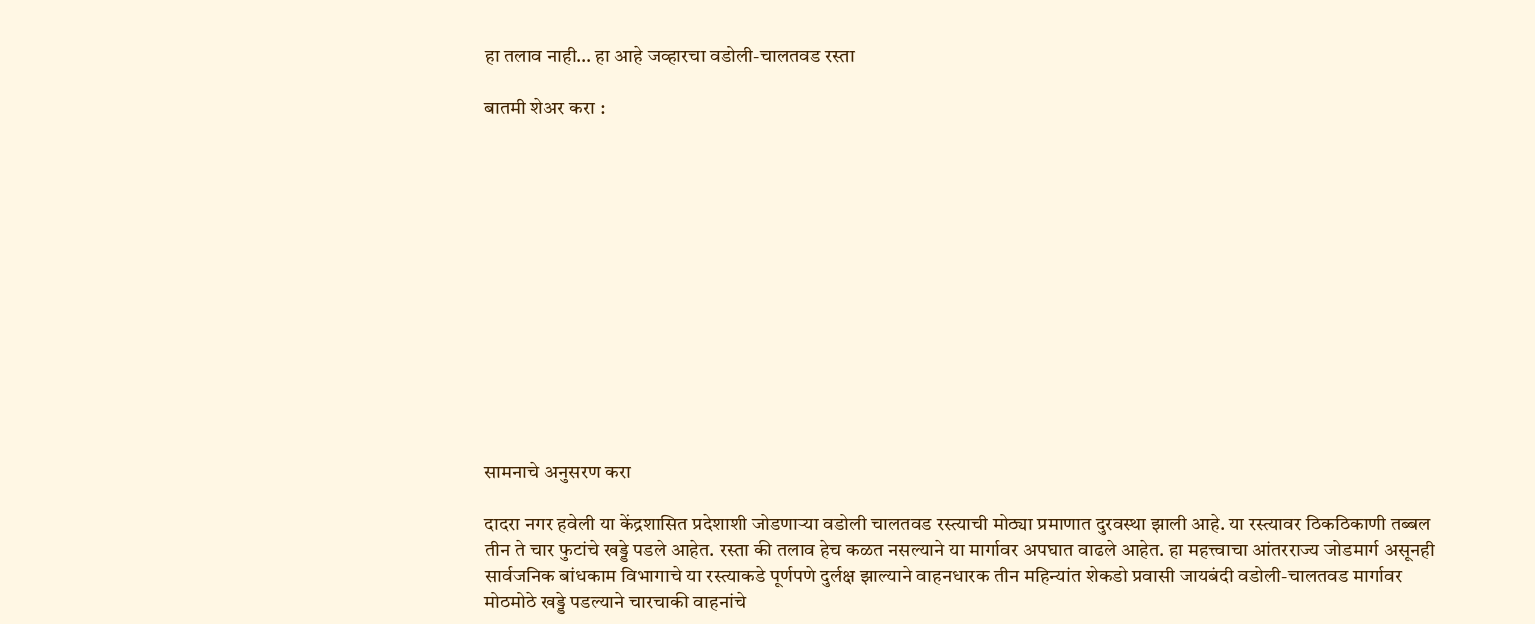हा तलाव नाही… हा आहे जव्हारचा वडोली-चालतवड रस्ता

बातमी शेअर करा :













सामनाचे अनुसरण करा

दादरा नगर हवेली या केंद्रशासित प्रदेशाशी जोडणाऱ्या वडोली चालतवड रस्त्याची मोठ्या प्रमाणात दुरवस्था झाली आहे. या रस्त्यावर ठिकठिकाणी तब्बल तीन ते चार फुटांचे खड्डे पडले आहेत. रस्ता की तलाव हेच कळत नसल्याने या मार्गावर अपघात वाढले आहेत. हा महत्त्वाचा आंतरराज्य जोडमार्ग असूनही सार्वजनिक बांधकाम विभागाचे या रस्त्याकडे पूर्णपणे दुर्लक्ष झाल्याने वाहनधारक तीन महिन्यांत शेकडो प्रवासी जायबंदी वडोली-चालतवड मार्गावर मोठमोठे खड्डे पडल्याने चारचाकी वाहनांचे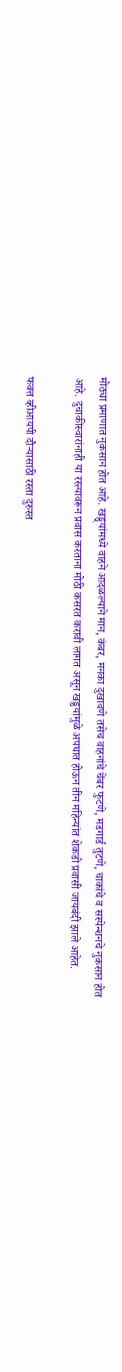मोठ्या प्रमाणात नुकसान होत आहे. खड्ड्यांमध्ये वाहने आदळल्याने मान, कंबर, मनका दुखावणे तसेच वाहनांचे चेंबर फुटणे, मडगार्ड तुटणे, चाकांचे व सस्पेन्शनचे नुकसान होत आहे. दुचाकीस्वारांनाही या रस्त्यावरून प्रवास करताना मोठी कसरत करावी लागत असून खड्डयांमुळे अपघात होऊन तीन महिन्यांत शेकडो प्रवासी जायबंदी झाले आहेत.

फक्त व्हीआयपी दौऱ्यासाठी रस्ता दुरुस्त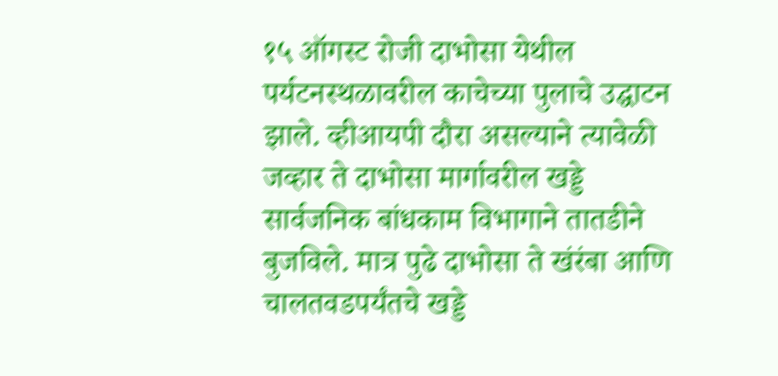१५ ऑगस्ट रोजी दाभोसा येथील पर्यटनस्थळावरील काचेच्या पुलाचे उद्घाटन झाले. व्हीआयपी दौरा असल्याने त्यावेळी जव्हार ते दाभोसा मार्गावरील खड्डे सार्वजनिक बांधकाम विभागाने तातडीने बुजविले. मात्र पुढे दाभोसा ते खंरंबा आणि चालतवडपर्यंतचे खड्डे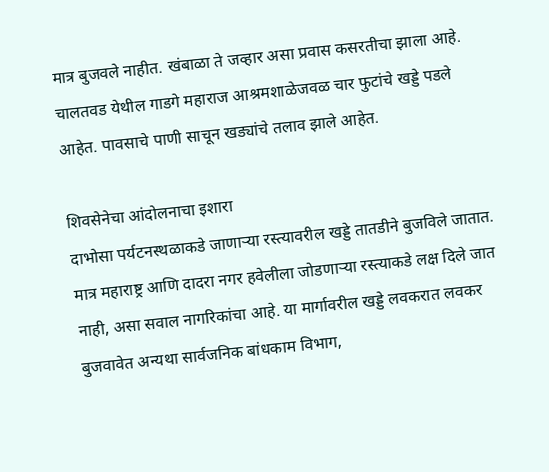मात्र बुजवले नाहीत. खंबाळा ते जव्हार असा प्रवास कसरतीचा झाला आहे. चालतवड येथील गाडगे महाराज आश्रमशाळेजवळ चार फुटांचे खड्डे पडले आहेत. पावसाचे पाणी साचून खड्यांचे तलाव झाले आहेत.

शिवसेनेचा आंदोलनाचा इशारा
दाभोसा पर्यटनस्थळाकडे जाणाऱ्या रस्त्यावरील खड्डे तातडीने बुजविले जातात. मात्र महाराष्ट्र आणि दादरा नगर हवेलीला जोडणाऱ्या रस्त्याकडे लक्ष दिले जात नाही, असा सवाल नागरिकांचा आहे. या मार्गावरील खड्डे लवकरात लवकर बुजवावेत अन्यथा सार्वजनिक बांधकाम विभाग,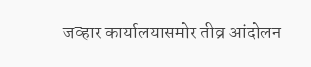जव्हार कार्यालयासमोर तीव्र आंदोलन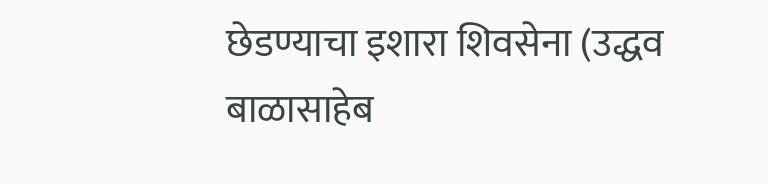छेडण्याचा इशारा शिवसेना (उद्धव बाळासाहेब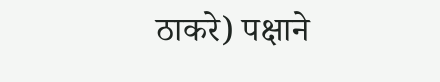ठाकरे) पक्षाने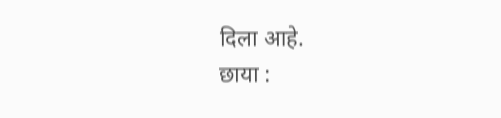दिला आहे.
छाया :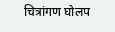चित्रांगण घोलप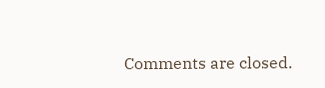Comments are closed.